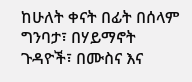ከሁለት ቀናት በፊት በሰላም ግንባታ፣ በሃይማኖት ጉዳዮች፣ በሙስና እና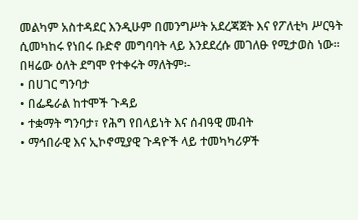መልካም አስተዳደር እንዲሁም በመንግሥት አደረጃጀት እና የፖለቲካ ሥርዓት ሲመካከሩ የነበሩ ቡድኖ መግባባት ላይ እንደደረሱ መገለፁ የሚታወስ ነው፡፡
በዛሬው ዕለት ደግሞ የተቀሩት ማለትም፡-
• በሀገር ግንባታ
• በፌዴራል ከተሞች ጉዳይ
• ተቋማት ግንባታ፣ የሕግ የበላይነት እና ሰብዓዊ መብት
• ማኅበራዊ እና ኢኮኖሚያዊ ጉዳዮች ላይ ተመካካሪዎች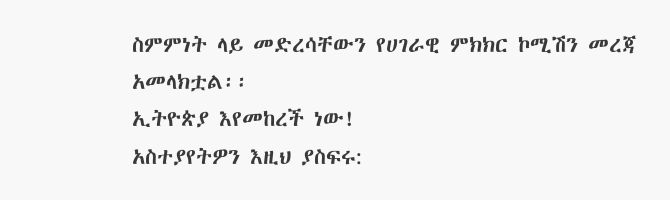ስምምነት ላይ መድረሳቸውን የሀገራዊ ምክክር ኮሚሽን መረጃ አመላክቷል፡፡
ኢትዮጵያ እየመከረች ነው!
አስተያየትዎን እዚህ ያስፍሩ: